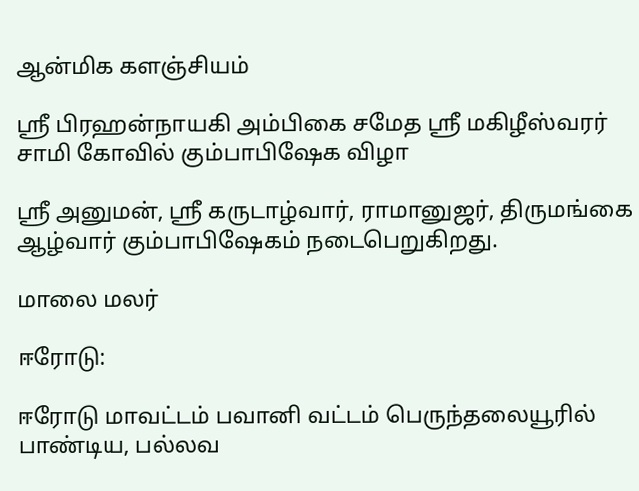ஆன்மிக களஞ்சியம்

ஸ்ரீ பிரஹன்நாயகி அம்பிகை சமேத ஸ்ரீ மகிழீஸ்வரர் சாமி கோவில் கும்பாபிஷேக விழா

ஸ்ரீ அனுமன், ஸ்ரீ கருடாழ்வார், ராமானுஜர், திருமங்கை ஆழ்வார் கும்பாபிஷேகம் நடைபெறுகிறது.

மாலை மலர்

ஈரோடு:

ஈரோடு மாவட்டம் பவானி வட்டம் பெருந்தலையூரில் பாண்டிய, பல்லவ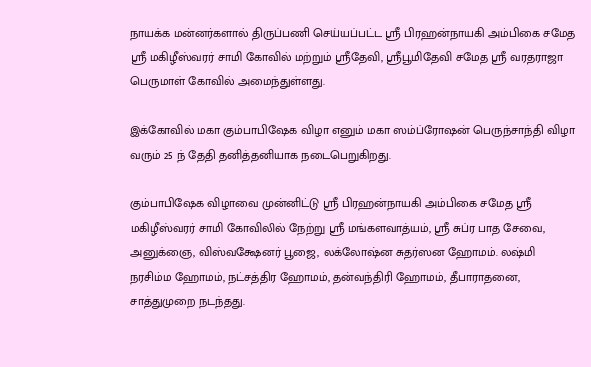நாயக்க மன்னர்களால் திருப்பணி செய்யப்பட்ட ஸ்ரீ பிரஹன்நாயகி அம்பிகை சமேத ஸ்ரீ மகிழீஸ்வரர் சாமி கோவில் மற்றும் ஸ்ரீதேவி, ஸ்ரீபூமிதேவி சமேத ஸ்ரீ வரதராஜா பெருமாள் கோவில் அமைந்துள்ளது.

இக்கோவில் மகா கும்பாபிஷேக விழா எனும் மகா ஸம்ப்ரோஷன் பெருந்சாந்தி விழா வரும் 25 ந் தேதி தனித்தனியாக நடைபெறுகிறது.

கும்பாபிஷேக விழாவை முன்னிட்டு ஸ்ரீ பிரஹன்நாயகி அம்பிகை சமேத ஸ்ரீ மகிழீஸ்வரர் சாமி கோவிலில் நேற்று ஸ்ரீ மங்களவாத்யம், ஸ்ரீ சுப்ர பாத சேவை, அனுக்ஞை, விஸ்வக்ஷேனர் பூஜை, லக்லோஷ்ன சுதர்ஸன ஹோமம். லஷ்மி நரசிம்ம ஹோமம், நட்சத்திர ஹோமம், தன்வந்திரி ஹோமம், தீபாராதனை, சாத்துமுறை நடந்தது.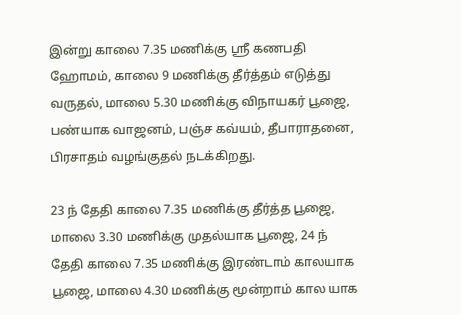இன்று காலை 7.35 மணிக்கு ஸ்ரீ கணபதி ஹோமம், காலை 9 மணிக்கு தீர்த்தம் எடுத்து வருதல், மாலை 5.30 மணிக்கு விநாயகர் பூஜை, பண்யாக வாஜனம், பஞ்ச கவ்யம், தீபாராதனை, பிரசாதம் வழங்குதல் நடக்கிறது.

23 ந் தேதி காலை 7.35 மணிக்கு தீர்த்த பூஜை, மாலை 3.30 மணிக்கு முதல்யாக பூஜை, 24 ந் தேதி காலை 7.35 மணிக்கு இரண்டாம் காலயாக பூஜை, மாலை 4.30 மணிக்கு மூன்றாம் கால யாக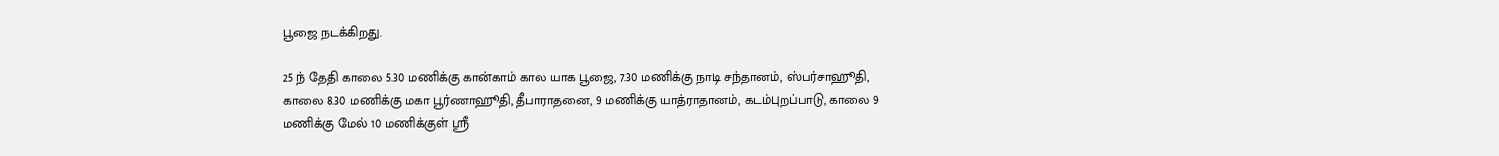பூஜை நடக்கிறது.

25 ந் தேதி காலை 5.30 மணிக்கு கான்காம் கால யாக பூஜை, 7.30 மணிக்கு நாடி சந்தானம், ஸ்பர்சாஹூதி, காலை 8.30 மணிக்கு மகா பூர்ணாஹூதி, தீபாராதனை, 9 மணிக்கு யாத்ராதானம், கடம்புறப்பாடு, காலை 9 மணிக்கு மேல் 10 மணிக்குள் ஸ்ரீ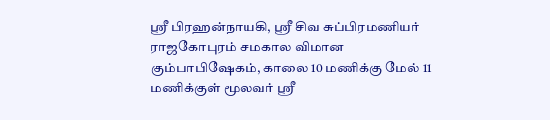ஸ்ரீ பிரஹன்நாயகி, ஸ்ரீ சிவ சுப்பிரமணியர் ராஜகோபுரம் சமகால விமான கும்பாபிஷேகம், காலை 10 மணிக்கு மேல் 11 மணிக்குள் மூலவர் ஸ்ரீ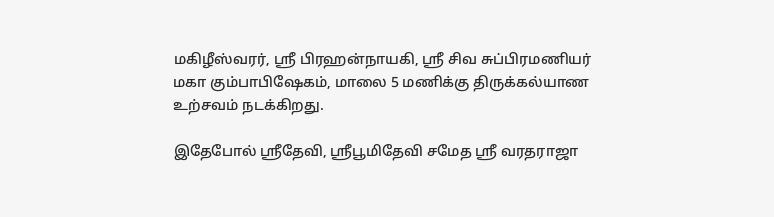மகிழீஸ்வரர், ஸ்ரீ பிரஹன்நாயகி, ஸ்ரீ சிவ சுப்பிரமணியர் மகா கும்பாபிஷேகம், மாலை 5 மணிக்கு திருக்கல்யாண உற்சவம் நடக்கிறது.

இதேபோல் ஸ்ரீதேவி, ஸ்ரீபூமிதேவி சமேத ஸ்ரீ வரதராஜா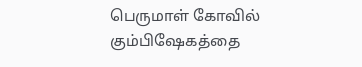பெருமாள் கோவில் கும்பிஷேகத்தை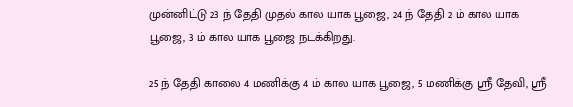முன்னிட்டு 23 ந் தேதி முதல் கால யாக பூஜை, 24 ந் தேதி 2 ம் கால யாக பூஜை, 3 ம் கால யாக பூஜை நடக்கிறது.

25 ந் தேதி காலை 4 மணிக்கு 4 ம் கால யாக பூஜை, 5 மணிக்கு ஸ்ரீ தேவி, ஸ்ரீ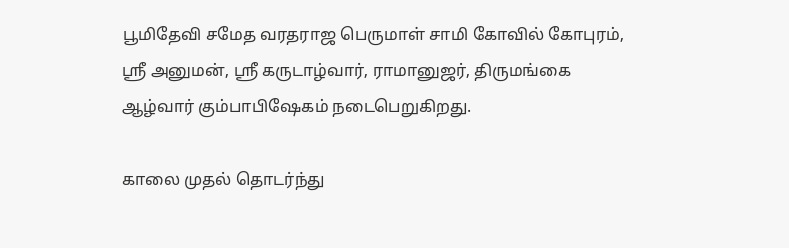பூமிதேவி சமேத வரதராஜ பெருமாள் சாமி கோவில் கோபுரம், ஸ்ரீ அனுமன், ஸ்ரீ கருடாழ்வார், ராமானுஜர், திருமங்கை ஆழ்வார் கும்பாபிஷேகம் நடைபெறுகிறது.

காலை முதல் தொடர்ந்து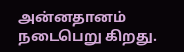அன்னதானம் நடைபெறு கிறது.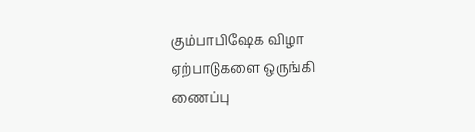கும்பாபிஷேக விழா ஏற்பாடுகளை ஒருங்கி ணைப்பு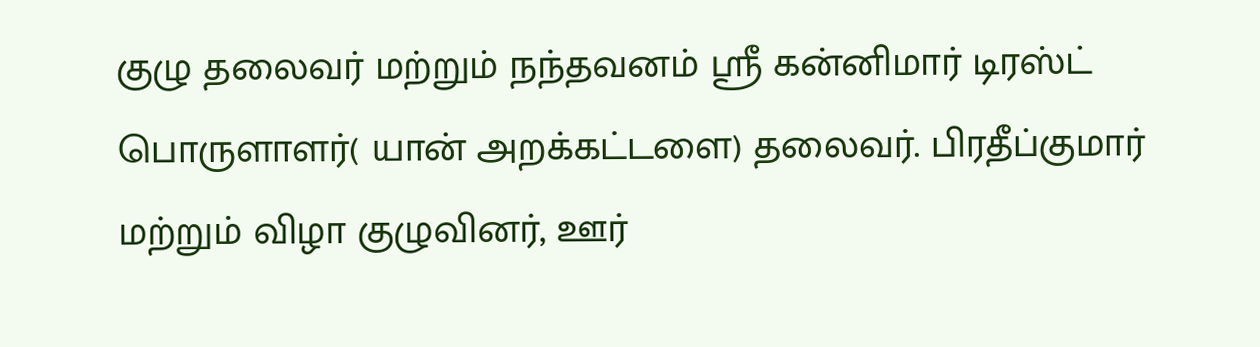குழு தலைவர் மற்றும் நந்தவனம் ஸ்ரீ கன்னிமார் டிரஸ்ட் பொருளாளர்( யான் அறக்கட்டளை) தலைவர். பிரதீப்குமார் மற்றும் விழா குழுவினர், ஊர்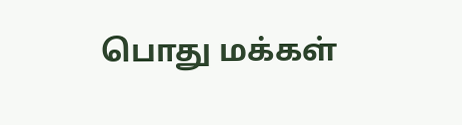பொது மக்கள்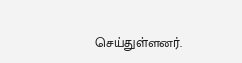செய்துள்ளனர்.